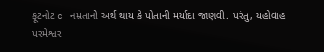ફૂટનોટ c નમ્રતાનો અર્થ થાય કે પોતાની મર્યાદા જાણવી. પરંતુ, યહોવાહ પરમેશ્વર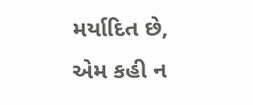મર્યાદિત છે, એમ કહી ન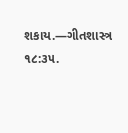શકાય.—ગીતશાસ્ત્ર ૧૮:૩૫.